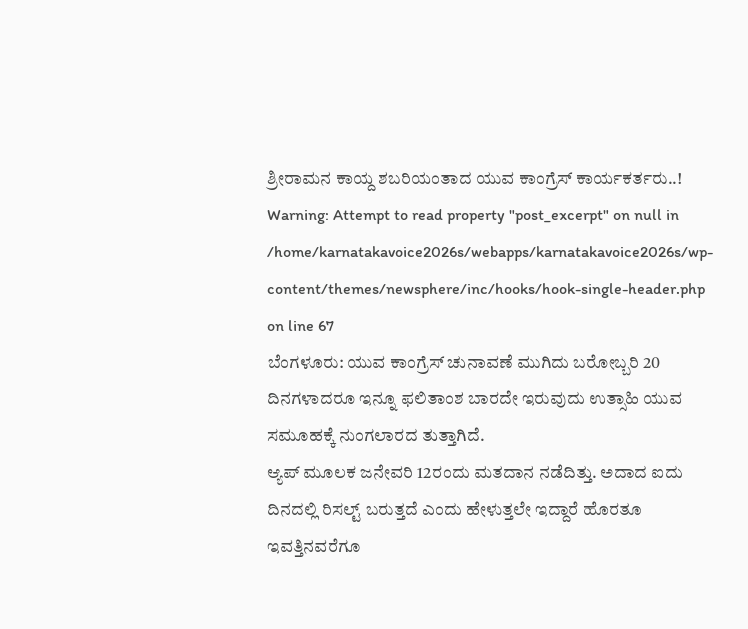ಶ್ರೀರಾಮನ ಕಾಯ್ದ ಶಬರಿಯಂತಾದ ಯುವ ಕಾಂಗ್ರೆಸ್ ಕಾರ್ಯಕರ್ತರು..!
Warning: Attempt to read property "post_excerpt" on null in /home/karnatakavoice2026s/webapps/karnatakavoice2026s/wp-content/themes/newsphere/inc/hooks/hook-single-header.php on line 67
ಬೆಂಗಳೂರು: ಯುವ ಕಾಂಗ್ರೆಸ್ ಚುನಾವಣೆ ಮುಗಿದು ಬರೋಬ್ಬರಿ 20 ದಿನಗಳಾದರೂ ಇನ್ನೂ ಫಲಿತಾಂಶ ಬಾರದೇ ಇರುವುದು ಉತ್ಸಾಹಿ ಯುವ ಸಮೂಹಕ್ಕೆ ನುಂಗಲಾರದ ತುತ್ತಾಗಿದೆ.
ಆ್ಯಪ್ ಮೂಲಕ ಜನೇವರಿ 12ರಂದು ಮತದಾನ ನಡೆದಿತ್ತು. ಅದಾದ ಐದು ದಿನದಲ್ಲಿ ರಿಸಲ್ಟ್ ಬರುತ್ತದೆ ಎಂದು ಹೇಳುತ್ತಲೇ ಇದ್ದಾರೆ ಹೊರತೂ ಇವತ್ತಿನವರೆಗೂ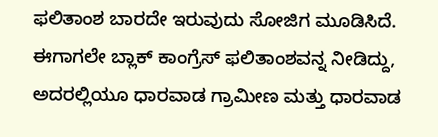ಫಲಿತಾಂಶ ಬಾರದೇ ಇರುವುದು ಸೋಜಿಗ ಮೂಡಿಸಿದೆ.
ಈಗಾಗಲೇ ಬ್ಲಾಕ್ ಕಾಂಗ್ರೆಸ್ ಫಲಿತಾಂಶವನ್ನ ನೀಡಿದ್ದು, ಅದರಲ್ಲಿಯೂ ಧಾರವಾಡ ಗ್ರಾಮೀಣ ಮತ್ತು ಧಾರವಾಡ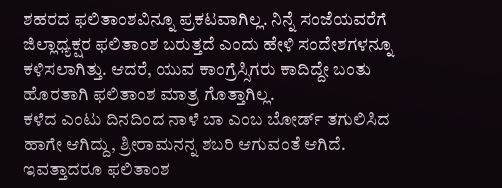ಶಹರದ ಫಲಿತಾಂಶವಿನ್ನೂ ಪ್ರಕಟವಾಗಿಲ್ಲ. ನಿನ್ನೆ ಸಂಜೆಯವರೆಗೆ ಜಿಲ್ಲಾಧ್ಯಕ್ಷರ ಫಲಿತಾಂಶ ಬರುತ್ತದೆ ಎಂದು ಹೇಳಿ ಸಂದೇಶಗಳನ್ನೂ ಕಳಿಸಲಾಗಿತ್ತು. ಆದರೆ, ಯುವ ಕಾಂಗ್ರೆಸ್ಸಿಗರು ಕಾದಿದ್ದೇ ಬಂತು ಹೊರತಾಗಿ ಫಲಿತಾಂಶ ಮಾತ್ರ ಗೊತ್ತಾಗಿಲ್ಲ.
ಕಳೆದ ಎಂಟು ದಿನದಿಂದ ನಾಳೆ ಬಾ ಎಂಬ ಬೋರ್ಡ್ ತಗುಲಿಸಿದ ಹಾಗೇ ಆಗಿದ್ದು, ಶ್ರೀರಾಮನನ್ನ ಶಬರಿ ಆಗುವಂತೆ ಆಗಿದೆ. ಇವತ್ತಾದರೂ ಫಲಿತಾಂಶ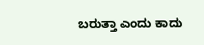ಬರುತ್ತಾ ಎಂದು ಕಾದು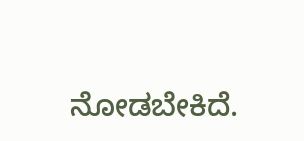ನೋಡಬೇಕಿದೆ.